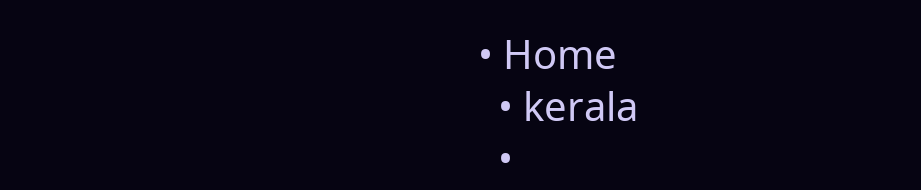• Home
  • kerala
  •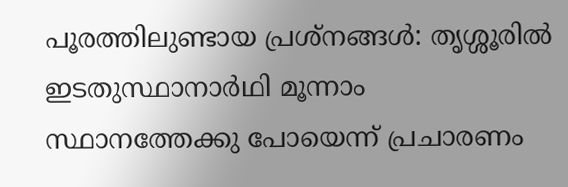പൂരത്തിലുണ്ടായ പ്രശ്‌നങ്ങള്‍: തൃശ്ശൂരില്‍ ഇടതുസ്ഥാനാര്‍ഥി മൂന്നാം സ്ഥാനത്തേക്കു പോയെന്ന് പ്രചാരണം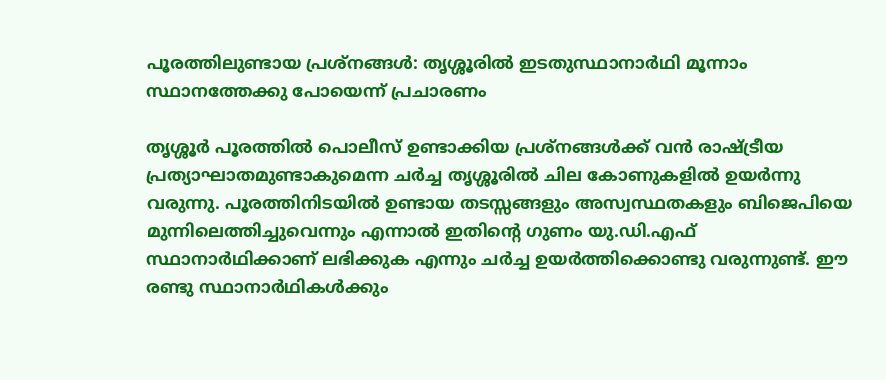പൂരത്തിലുണ്ടായ പ്രശ്‌നങ്ങള്‍: തൃശ്ശൂരില്‍ ഇടതുസ്ഥാനാര്‍ഥി മൂന്നാം സ്ഥാനത്തേക്കു പോയെന്ന് പ്രചാരണം

തൃശ്ശൂര്‍ പൂരത്തില്‍ പൊലീസ് ഉണ്ടാക്കിയ പ്രശ്‌നങ്ങള്‍ക്ക് വന്‍ രാഷ്ട്രീയ പ്രത്യാഘാതമുണ്ടാകുമെന്ന ചര്‍ച്ച തൃശ്ശൂരില്‍ ചില കോണുകളില്‍ ഉയര്‍ന്നു വരുന്നു. പൂരത്തിനിടയില്‍ ഉണ്ടായ തടസ്സങ്ങളും അസ്വസ്ഥതകളും ബിജെപിയെ മുന്നിലെത്തിച്ചുവെന്നും എന്നാല്‍ ഇതിന്റെ ഗുണം യു.ഡി.എഫ് സ്ഥാനാര്‍ഥിക്കാണ് ലഭിക്കുക എന്നും ചര്‍ച്ച ഉയര്‍ത്തിക്കൊണ്ടു വരുന്നുണ്ട്. ഈ രണ്ടു സ്ഥാനാര്‍ഥികള്‍ക്കും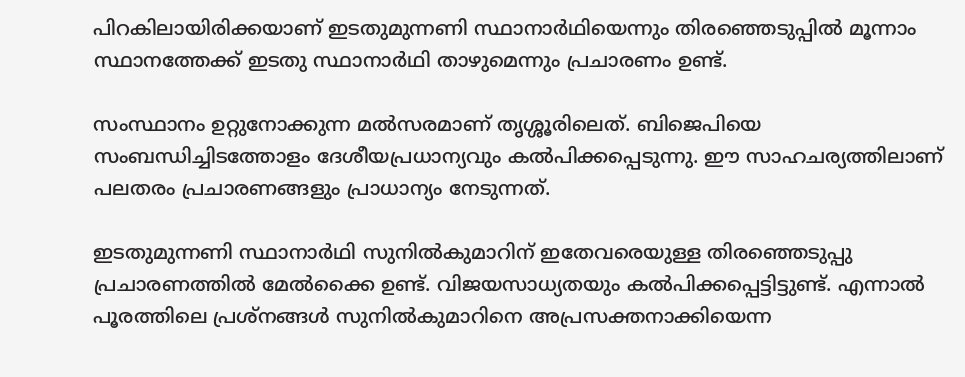പിറകിലായിരിക്കയാണ് ഇടതുമുന്നണി സ്ഥാനാര്‍ഥിയെന്നും തിരഞ്ഞെടുപ്പില്‍ മൂന്നാം സ്ഥാനത്തേക്ക് ഇടതു സ്ഥാനാര്‍ഥി താഴുമെന്നും പ്രചാരണം ഉണ്ട്.

സംസ്ഥാനം ഉറ്റുനോക്കുന്ന മല്‍സരമാണ് തൃശ്ശൂരിലെത്. ബിജെപിയെ സംബന്ധിച്ചിടത്തോളം ദേശീയപ്രധാന്യവും കല്‍പിക്കപ്പെടുന്നു. ഈ സാഹചര്യത്തിലാണ് പലതരം പ്രചാരണങ്ങളും പ്രാധാന്യം നേടുന്നത്.

ഇടതുമുന്നണി സ്ഥാനാര്‍ഥി സുനില്‍കുമാറിന് ഇതേവരെയുള്ള തിരഞ്ഞെടുപ്പു പ്രചാരണത്തില്‍ മേല്‍ക്കൈ ഉണ്ട്. വിജയസാധ്യതയും കല്‍പിക്കപ്പെട്ടിട്ടുണ്ട്. എന്നാല്‍ പൂരത്തിലെ പ്രശ്‌നങ്ങള്‍ സുനില്‍കുമാറിനെ അപ്രസക്തനാക്കിയെന്ന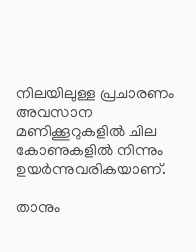നിലയിലുള്ള പ്രചാരണം അവസാന മണിക്കൂറുകളില്‍ ചില കോണുകളില്‍ നിന്നും ഉയര്‍ന്നുവരികയാണ്.

താനും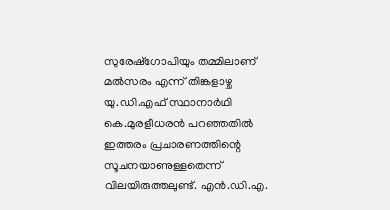സുരേഷ്‌ഗോപിയും തമ്മിലാണ് മല്‍സരം എന്ന് തിങ്കളാഴ്ച യു.ഡി.എഫ് സ്ഥാനാര്‍ഥി കെ.മുരളീധരന്‍ പറഞ്ഞതില്‍ ഇത്തരം പ്രചാരണത്തിന്റെ സൂചനയാണുള്ളതെന്ന് വിലയിരുത്തലുണ്ട്. എന്‍.ഡി.എ.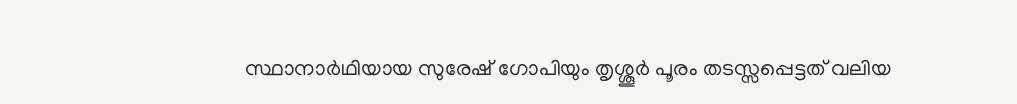സ്ഥാനാര്‍ഥിയായ സുരേഷ് ഗോപിയും തൃശ്ശൂര്‍ പൂരം തടസ്സപ്പെട്ടത് വലിയ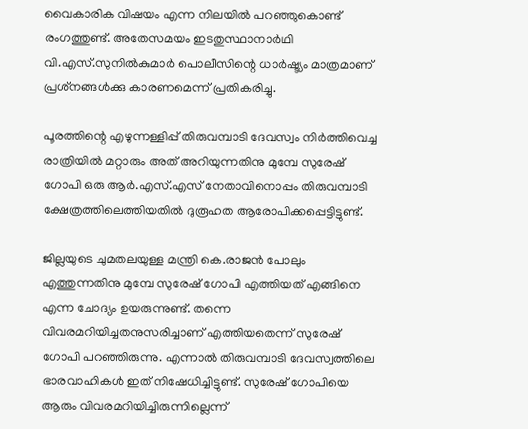വൈകാരിക വിഷയം എന്ന നിലയില്‍ പറഞ്ഞുകൊണ്ട് രംഗത്തുണ്ട്. അതേസമയം ഇടതുസ്ഥാനാര്‍ഥി വി.എസ്.സുനില്‍കുമാര്‍ പൊലീസിന്റെ ധാര്‍ഷ്ട്യം മാത്രമാണ് പ്രശ്‌നങ്ങള്‍ക്കു കാരണമെന്ന് പ്രതികരിച്ചു.

പൂരത്തിന്റെ എഴുന്നള്ളിപ്പ് തിരുവമ്പാടി ദേവസ്വം നിര്‍ത്തിവെച്ച രാത്രിയില്‍ മറ്റാരും അത് അറിയുന്നതിനു മുമ്പേ സുരേഷ് ഗോപി ഒരു ആര്‍.എസ്.എസ് നേതാവിനൊപ്പം തിരുവമ്പാടി ക്ഷേത്രത്തിലെത്തിയതില്‍ ദുരൂഹത ആരോപിക്കപ്പെട്ടിട്ടുണ്ട്.

ജില്ലയുടെ ചുമതലയുള്ള മന്ത്രി കെ.രാജന്‍ പോലും എത്തുന്നതിനു മുമ്പേ സുരേഷ് ഗോപി എത്തിയത് എങ്ങിനെ എന്ന ചോദ്യം ഉയരുന്നുണ്ട്. തന്നെ വിവരമറിയിച്ചതനുസരിച്ചാണ് എത്തിയതെന്ന് സുരേഷ് ഗോപി പറഞ്ഞിരുന്നു. എന്നാല്‍ തിരുവമ്പാടി ദേവസ്വത്തിലെ ഭാരവാഹികള്‍ ഇത് നിഷേധിച്ചിട്ടുണ്ട്. സുരേഷ് ഗോപിയെ ആരും വിവരമറിയിച്ചിരുന്നില്ലെന്ന്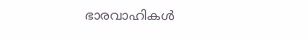ഭാരവാഹികള്‍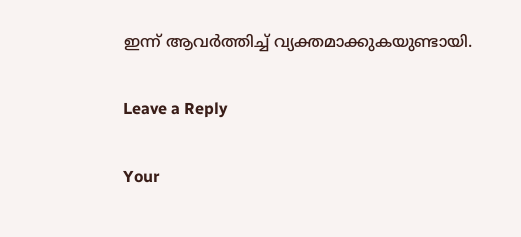ഇന്ന് ആവര്‍ത്തിച്ച് വ്യക്തമാക്കുകയുണ്ടായി.

Leave a Reply

Your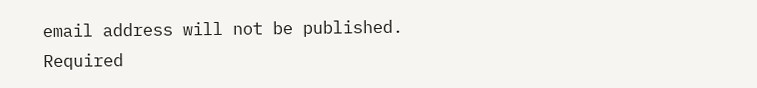email address will not be published. Required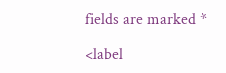fields are marked *

<label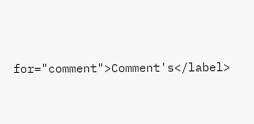for="comment">Comment's</label>